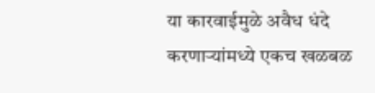या कारवाईमुळे अवैध धंदे करणाऱ्यांमध्ये एकच खळबळ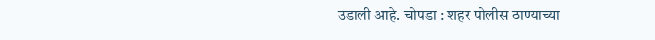उडाली आहे. चोपडा : शहर पोलीस ठाण्याच्या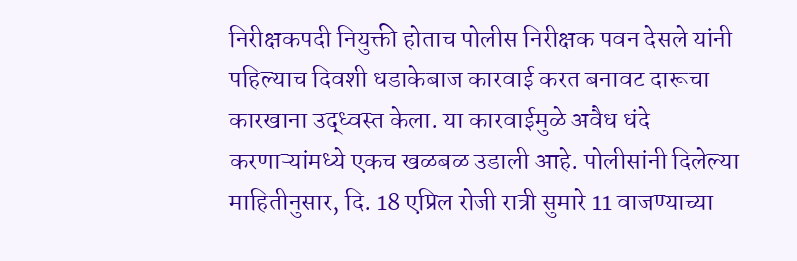निरीक्षकपदी नियुक्ती होताच पोलीस निरीक्षक पवन देसले यांनी पहिल्याच दिवशी धडाकेबाज कारवाई करत बनावट दारूचा कारखाना उद्ध्वस्त केला. या कारवाईमुळे अवैध धंदे करणाऱ्यांमध्ये एकच खळबळ उडाली आहे. पोलीसांनी दिलेल्या माहितीनुसार, दि. 18 एप्रिल रोजी रात्री सुमारे 11 वाजण्याच्या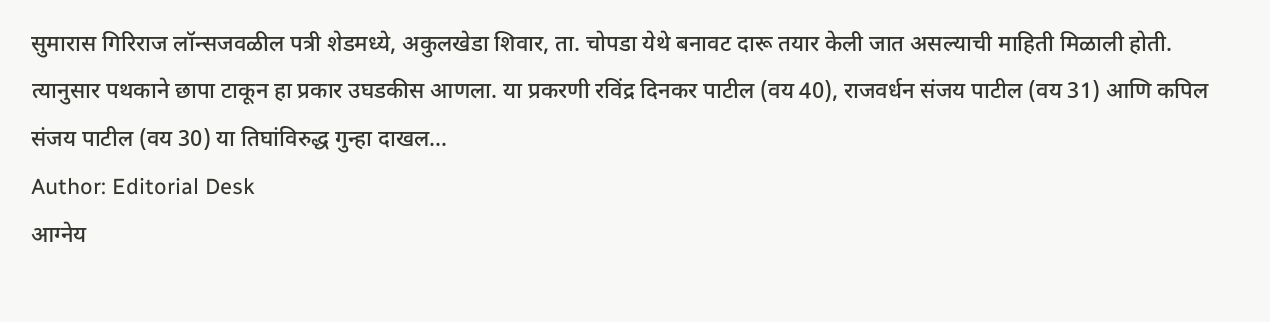सुमारास गिरिराज लॉन्सजवळील पत्री शेडमध्ये, अकुलखेडा शिवार, ता. चोपडा येथे बनावट दारू तयार केली जात असल्याची माहिती मिळाली होती. त्यानुसार पथकाने छापा टाकून हा प्रकार उघडकीस आणला. या प्रकरणी रविंद्र दिनकर पाटील (वय 40), राजवर्धन संजय पाटील (वय 31) आणि कपिल संजय पाटील (वय 30) या तिघांविरुद्ध गुन्हा दाखल…
Author: Editorial Desk
आग्नेय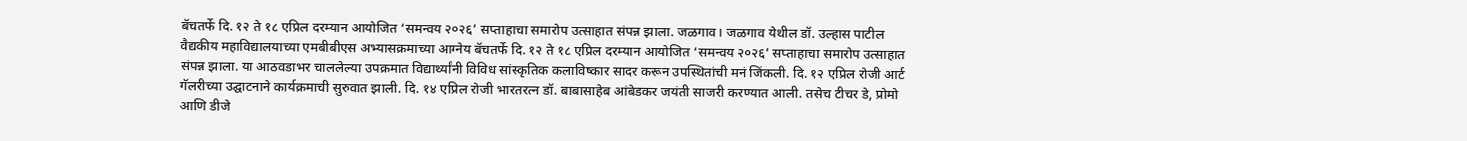बॅचतर्फे दि. १२ ते १८ एप्रिल दरम्यान आयोजित ‘समन्वय २०२६’ सप्ताहाचा समारोप उत्साहात संपन्न झाला. जळगाव। जळगाव येथील डॉ. उल्हास पाटील वैद्यकीय महाविद्यालयाच्या एमबीबीएस अभ्यासक्रमाच्या आग्नेय बॅचतर्फे दि. १२ ते १८ एप्रिल दरम्यान आयोजित ‘समन्वय २०२६’ सप्ताहाचा समारोप उत्साहात संपन्न झाला. या आठवडाभर चाललेल्या उपक्रमात विद्यार्थ्यांनी विविध सांस्कृतिक कलाविष्कार सादर करून उपस्थितांची मनं जिंकली. दि. १२ एप्रिल रोजी आर्ट गॅलरीच्या उद्घाटनाने कार्यक्रमाची सुरुवात झाली. दि. १४ एप्रिल रोजी भारतरत्न डॉ. बाबासाहेब आंबेडकर जयंती साजरी करण्यात आली. तसेच टीचर डे, प्रोमो आणि डीजे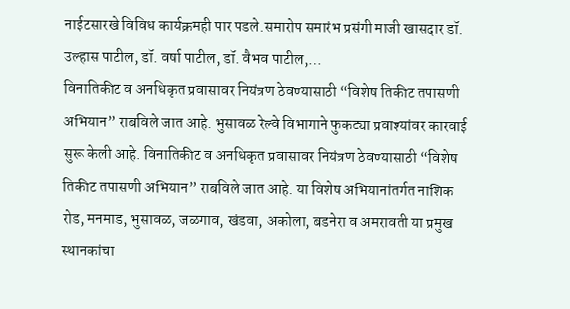नाईटसारखे विविध कार्यक्रमही पार पडले.समारोप समारंभ प्रसंगी माजी खासदार डॉ. उल्हास पाटील, डॉ. वर्षा पाटील, डॉ. वैभव पाटील,…
विनातिकीट व अनधिकृत प्रवासावर नियंत्रण ठेवण्यासाठी “विशेष तिकीट तपासणी अभियान” राबविले जात आहे. भुसावळ रेल्वे विभागाने फुकट्या प्रवाश्यांवर कारवाई सुरू केली आहे. विनातिकीट व अनधिकृत प्रवासावर नियंत्रण ठेवण्यासाठी “विशेष तिकीट तपासणी अभियान” राबविले जात आहे. या विशेष अभियानांतर्गत नाशिक रोड, मनमाड, भुसावळ, जळगाव, खंडवा, अकोला, बडनेरा व अमरावती या प्रमुख स्थानकांचा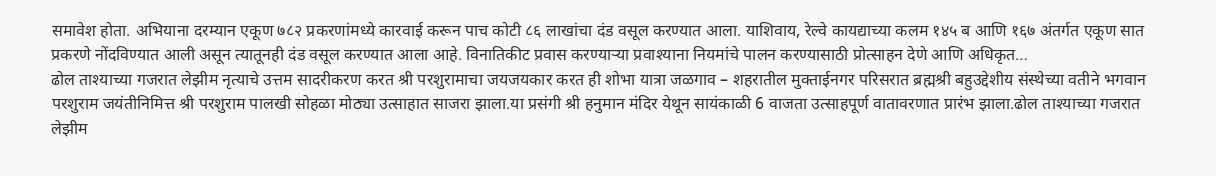समावेश होता. अभियाना दरम्यान एकूण ७८२ प्रकरणांमध्ये कारवाई करून पाच कोटी ८६ लाखांचा दंड वसूल करण्यात आला. याशिवाय, रेल्वे कायद्याच्या कलम १४५ ब आणि १६७ अंतर्गत एकूण सात प्रकरणे नोंदविण्यात आली असून त्यातूनही दंड वसूल करण्यात आला आहे. विनातिकीट प्रवास करण्याऱ्या प्रवाश्याना नियमांचे पालन करण्यासाठी प्रोत्साहन देणे आणि अधिकृत…
ढोल ताश्याच्या गजरात लेझीम नृत्याचे उत्तम सादरीकरण करत श्री परशुरामाचा जयजयकार करत ही शोभा यात्रा जळगाव – शहरातील मुक्ताईनगर परिसरात ब्रह्मश्री बहुउद्देशीय संस्थेच्या वतीने भगवान परशुराम जयंतीनिमित्त श्री परशुराम पालखी सोहळा मोठ्या उत्साहात साजरा झाला.या प्रसंगी श्री हनुमान मंदिर येथून सायंकाळी 6 वाजता उत्साहपूर्ण वातावरणात प्रारंभ झाला.ढोल ताश्याच्या गजरात लेझीम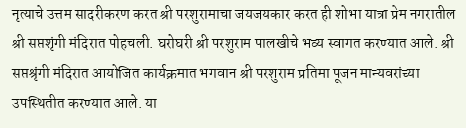नृत्याचे उत्तम सादरीकरण करत श्री परशुरामाचा जयजयकार करत ही शोभा यात्रा प्रेम नगरातील श्री सप्तशृंगी मंदिरात पोहचली. घरोघरी श्री परशुराम पालखीचे भव्य स्वागत करण्यात आले. श्री सप्तश्रृंगी मंदिरात आयोजित कार्यक्रमात भगवान श्री परशुराम प्रतिमा पूजन मान्यवरांच्या उपस्थितीत करण्यात आले. या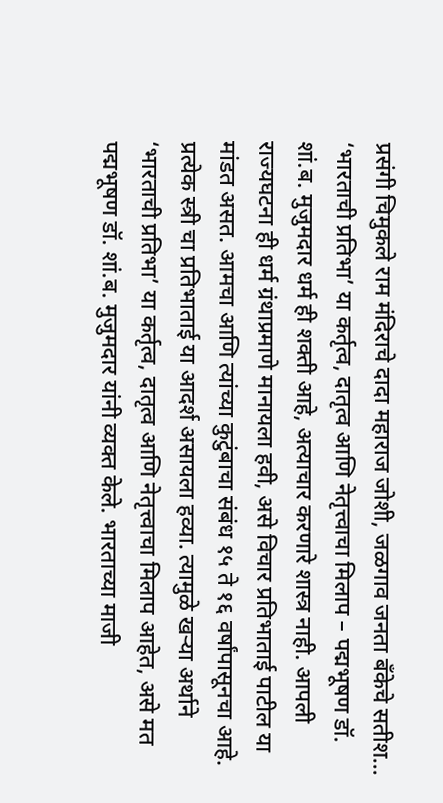प्रसंगी चिमुकले राम मंदिराचे दादा महाराज जोशी, जळगाव जनता बँकेचे सतीश…
‘भारताची प्रतिभा’ या कर्तृत्व, दातृत्व आणि नेतृत्त्वाचा मिलाप – पद्मभूषण डॉ. शां.ब. मुजुमदार धर्म ही शक्ती आहे, अत्याचार करणारे शास्त्र नाही. आपली राज्यघटना ही धर्म ग्रंथाप्रमाणे मानायला हवी, असे विचार प्रतिभाताई पाटील या मांडत असत. आमचा आणि त्यांच्या कुटुंबाचा संबंध १५ ते १६ वर्षांपासूनचा आहे. प्रत्येक स्त्री चा प्रतिभाताई या आदर्श असायला हव्या. त्यामुळे खऱ्या अर्थाने ‘भारताची प्रतिभा’ या कर्तृत्व, दातृत्व आणि नेतृत्त्वाचा मिलाप आहेत, असे मत पद्मभूषण डॉ. शां.ब. मुजुमदार यांनी व्यक्त केले. भारताच्या माजी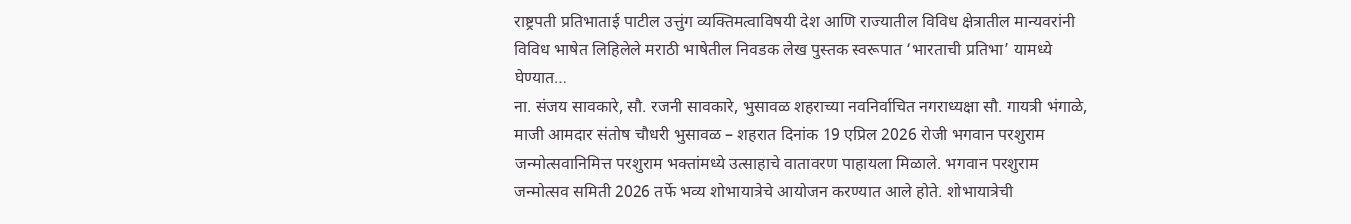राष्ट्रपती प्रतिभाताई पाटील उत्तुंग व्यक्तिमत्वाविषयी देश आणि राज्यातील विविध क्षेत्रातील मान्यवरांनी विविध भाषेत लिहिलेले मराठी भाषेतील निवडक लेख पुस्तक स्वरूपात ‘भारताची प्रतिभा’ यामध्ये घेण्यात…
ना. संजय सावकारे, सौ. रजनी सावकारे, भुसावळ शहराच्या नवनिर्वाचित नगराध्यक्षा सौ. गायत्री भंगाळे, माजी आमदार संतोष चौधरी भुसावळ – शहरात दिनांक 19 एप्रिल 2026 रोजी भगवान परशुराम जन्मोत्सवानिमित्त परशुराम भक्तांमध्ये उत्साहाचे वातावरण पाहायला मिळाले. भगवान परशुराम जन्मोत्सव समिती 2026 तर्फे भव्य शोभायात्रेचे आयोजन करण्यात आले होते. शोभायात्रेची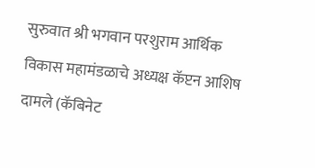सुरुवात श्री भगवान परशुराम आर्थिक विकास महामंडळाचे अध्यक्ष कॅप्टन आशिष दामले (कॅबिनेट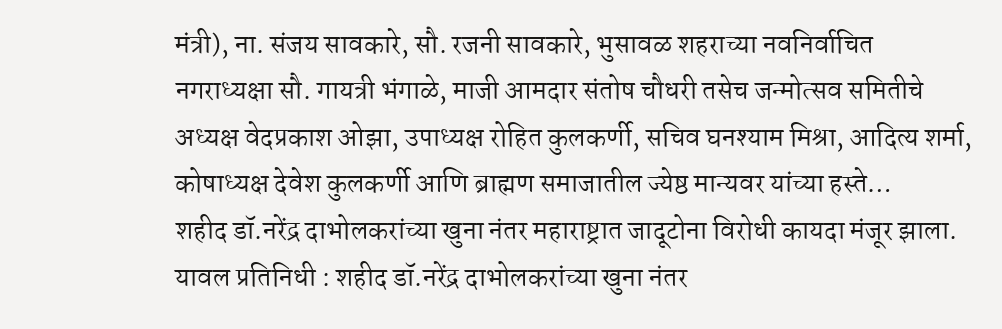मंत्री), ना. संजय सावकारे, सौ. रजनी सावकारे, भुसावळ शहराच्या नवनिर्वाचित नगराध्यक्षा सौ. गायत्री भंगाळे, माजी आमदार संतोष चौधरी तसेच जन्मोत्सव समितीचे अध्यक्ष वेदप्रकाश ओझा, उपाध्यक्ष रोहित कुलकर्णी, सचिव घनश्याम मिश्रा, आदित्य शर्मा, कोषाध्यक्ष देवेश कुलकर्णी आणि ब्राह्मण समाजातील ज्येष्ठ मान्यवर यांच्या हस्ते…
शहीद डॉ.नरेंद्र दाभोलकरांच्या खुना नंतर महाराष्ट्रात जादूटोना विरोधी कायदा मंजूर झाला. यावल प्रतिनिधी : शहीद डॉ.नरेंद्र दाभोलकरांच्या खुना नंतर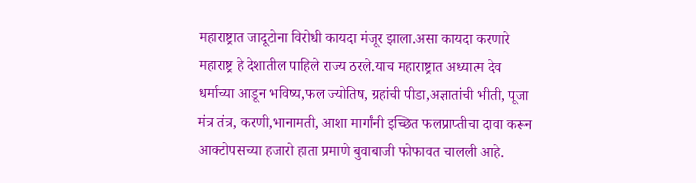महाराष्ट्रात जादूटोना विरोधी कायदा मंजूर झाला.असा कायदा करणारे महाराष्ट्र हे देशातील पाहिले राज्य ठरले.याच महाराष्ट्रात अध्यात्म देव धर्माच्या आडून भविष्य,फल ज्योतिष, ग्रहांची पीडा,अज्ञातांची भीती, पूजा मंत्र तंत्र, करणी,भानामती, आशा मार्गांनी इच्छित फलप्राप्तीचा दावा करून आक्टोपसच्या हजारो हाता प्रमाणे बुवाबाजी फोफावत चालली आहे.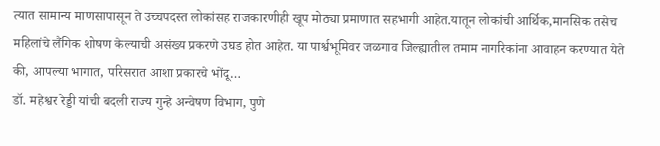त्यात सामान्य माणसापासून ते उच्चपदस्त लोकांसह राजकारणीही खूप मोठ्या प्रमाणात सहभागी आहेत.यातून लोकांची आर्थिक,मानसिक तसेच महिलांचे लैंगिक शोषण केल्याची असंख्य प्रकरणे उघड होत आहेत. या पार्श्वभूमिवर जळगाव जिल्ह्यातील तमाम नागरिकांना आवाहन करण्यात येते की, आपल्या भागात, परिसरात आशा प्रकारचे भोंदू…
डॉ. महेश्वर रेड्डी यांची बदली राज्य गुन्हे अन्वेषण विभाग, पुणे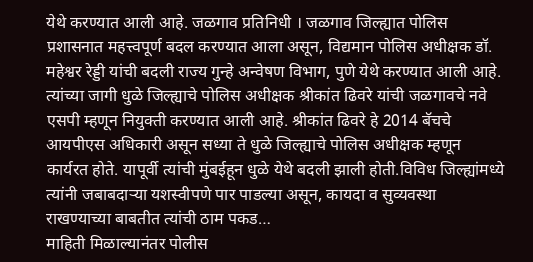येथे करण्यात आली आहे. जळगाव प्रतिनिधी । जळगाव जिल्ह्यात पोलिस प्रशासनात महत्त्वपूर्ण बदल करण्यात आला असून, विद्यमान पोलिस अधीक्षक डॉ. महेश्वर रेड्डी यांची बदली राज्य गुन्हे अन्वेषण विभाग, पुणे येथे करण्यात आली आहे. त्यांच्या जागी धुळे जिल्ह्याचे पोलिस अधीक्षक श्रीकांत ढिवरे यांची जळगावचे नवे एसपी म्हणून नियुक्ती करण्यात आली आहे. श्रीकांत ढिवरे हे 2014 बॅचचे आयपीएस अधिकारी असून सध्या ते धुळे जिल्ह्याचे पोलिस अधीक्षक म्हणून कार्यरत होते. यापूर्वी त्यांची मुंबईहून धुळे येथे बदली झाली होती.विविध जिल्ह्यांमध्ये त्यांनी जबाबदाऱ्या यशस्वीपणे पार पाडल्या असून, कायदा व सुव्यवस्था राखण्याच्या बाबतीत त्यांची ठाम पकड…
माहिती मिळाल्यानंतर पोलीस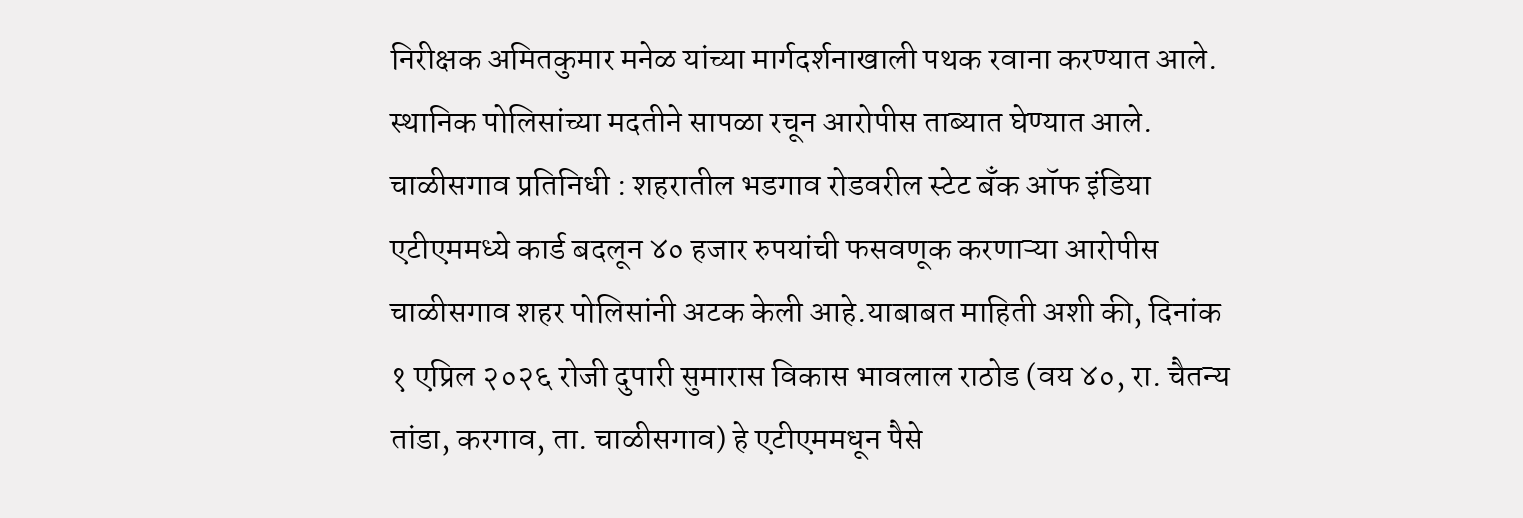निरीक्षक अमितकुमार मनेळ यांच्या मार्गदर्शनाखाली पथक रवाना करण्यात आले. स्थानिक पोलिसांच्या मदतीने सापळा रचून आरोपीस ताब्यात घेण्यात आले. चाळीसगाव प्रतिनिधी : शहरातील भडगाव रोडवरील स्टेट बँक ऑफ इंडिया एटीएममध्ये कार्ड बदलून ४० हजार रुपयांची फसवणूक करणाऱ्या आरोपीस चाळीसगाव शहर पोलिसांनी अटक केली आहे.याबाबत माहिती अशी की, दिनांक १ एप्रिल २०२६ रोजी दुपारी सुमारास विकास भावलाल राठोड (वय ४०, रा. चैतन्य तांडा, करगाव, ता. चाळीसगाव) हे एटीएममधून पैसे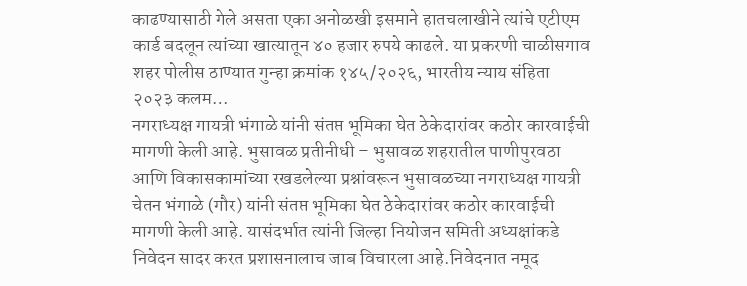काढण्यासाठी गेले असता एका अनोळखी इसमाने हातचलाखीने त्यांचे एटीएम कार्ड बदलून त्यांच्या खात्यातून ४० हजार रुपये काढले. या प्रकरणी चाळीसगाव शहर पोलीस ठाण्यात गुन्हा क्रमांक १४५/२०२६, भारतीय न्याय संहिता २०२३ कलम…
नगराध्यक्ष गायत्री भंगाळे यांनी संतप्त भूमिका घेत ठेकेदारांवर कठोर कारवाईची मागणी केली आहे. भुसावळ प्रतीनीधी – भुसावळ शहरातील पाणीपुरवठा आणि विकासकामांच्या रखडलेल्या प्रश्नांवरून भुसावळच्या नगराध्यक्ष गायत्री चेतन भंगाळे (गौर) यांनी संतप्त भूमिका घेत ठेकेदारांवर कठोर कारवाईची मागणी केली आहे. यासंदर्भात त्यांनी जिल्हा नियोजन समिती अध्यक्षांकडे निवेदन सादर करत प्रशासनालाच जाब विचारला आहे.निवेदनात नमूद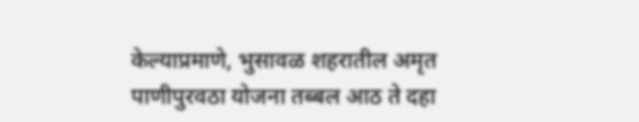केल्याप्रमाणे, भुसावळ शहरातील अमृत पाणीपुरवठा योजना तब्बल आठ ते दहा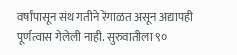वर्षांपासून संथ गतीने रेंगाळत असून अद्यापही पूर्णत्वास गेलेली नाही. सुरुवातीला ९०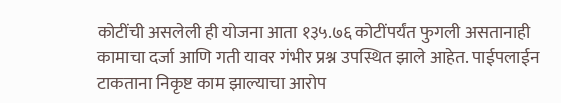कोटींची असलेली ही योजना आता १३५.७६ कोटींपर्यंत फुगली असतानाही कामाचा दर्जा आणि गती यावर गंभीर प्रश्न उपस्थित झाले आहेत. पाईपलाईन टाकताना निकृष्ट काम झाल्याचा आरोप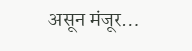असून मंजूर…